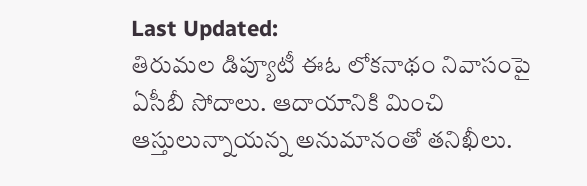Last Updated:
తిరుమల డిప్యూటీ ఈఓ లోకనాథం నివాసంపై ఏసీబీ సోదాలు. ఆదాయానికి మించి ఆస్తులున్నాయన్న అనుమానంతో తనిఖీలు.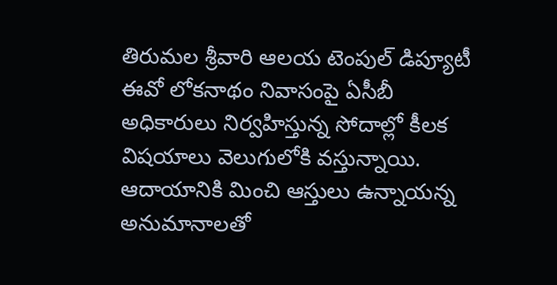తిరుమల శ్రీవారి ఆలయ టెంపుల్ డిప్యూటీ ఈవో లోకనాథం నివాసంపై ఏసీబీ అధికారులు నిర్వహిస్తున్న సోదాల్లో కీలక విషయాలు వెలుగులోకి వస్తున్నాయి. ఆదాయానికి మించి ఆస్తులు ఉన్నాయన్న అనుమానాలతో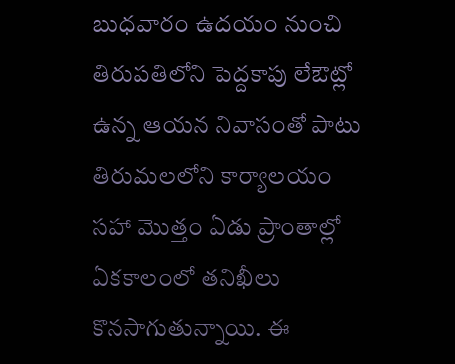బుధవారం ఉదయం నుంచి తిరుపతిలోని పెద్దకాపు లేఔట్లో ఉన్న ఆయన నివాసంతో పాటు తిరుమలలోని కార్యాలయం సహా మొత్తం ఏడు ప్రాంతాల్లో ఏకకాలంలో తనిఖీలు కొనసాగుతున్నాయి. ఈ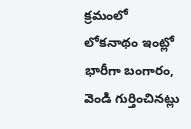క్రమంలో లోకనాథం ఇంట్లో భారీగా బంగారం, వెండి గుర్తించినట్లు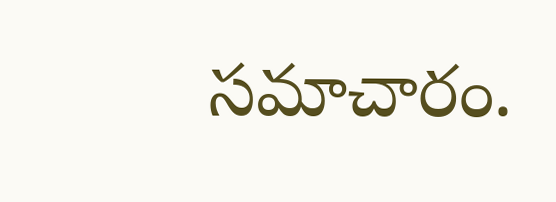సమాచారం.